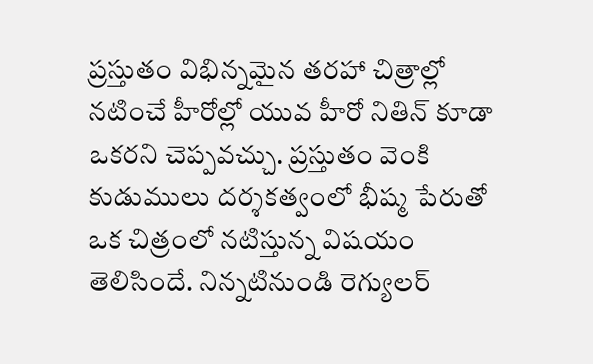ప్రస్తుతం విభిన్నమైన తరహా చిత్రాల్లో నటించే హీరోల్లో యువ హీరో నితిన్ కూడా ఒకరని చెప్పవచ్చు. ప్రస్తుతం వెంకి కుడుములు దర్శకత్వంలో భీష్మ పేరుతో ఒక చిత్రంలో నటిస్తున్న విషయం తెలిసిందే. నిన్నటినుండి రెగ్యులర్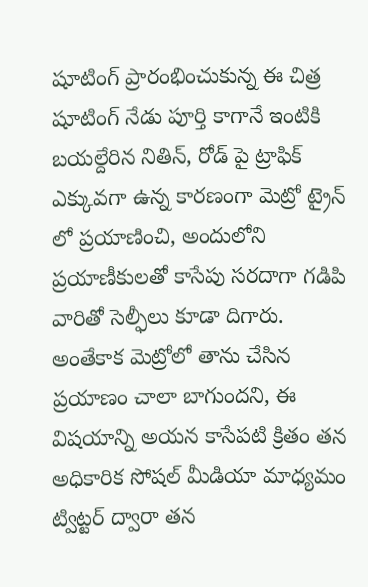షూటింగ్ ప్రారంభించుకున్న ఈ చిత్ర షూటింగ్ నేడు పూర్తి కాగానే ఇంటికి బయల్దేరిన నితిన్, రోడ్ పై ట్రాఫిక్ ఎక్కువగా ఉన్న కారణంగా మెట్రో ట్రైన్ లో ప్రయాణించి, అందులోని ప్రయాణీకులతో కాసేపు సరదాగా గడిపి వారితో సెల్ఫీలు కూడా దిగారు.
అంతేకాక మెట్రోలో తాను చేసిన ప్రయాణం చాలా బాగుందని, ఈ విషయాన్ని అయన కాసేపటి క్రితం తన అధికారిక సోషల్ మీడియా మాధ్యమం ట్విట్టర్ ద్వారా తన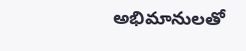అభిమానులతో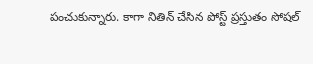పంచుకున్నారు. కాగా నితిన్ చేసిన పోస్ట్ ప్రస్తుతం సోషల్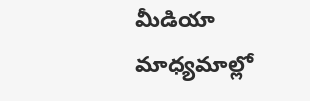మీడియా మాధ్యమాల్లో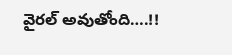వైరల్ అవుతోంది….!!